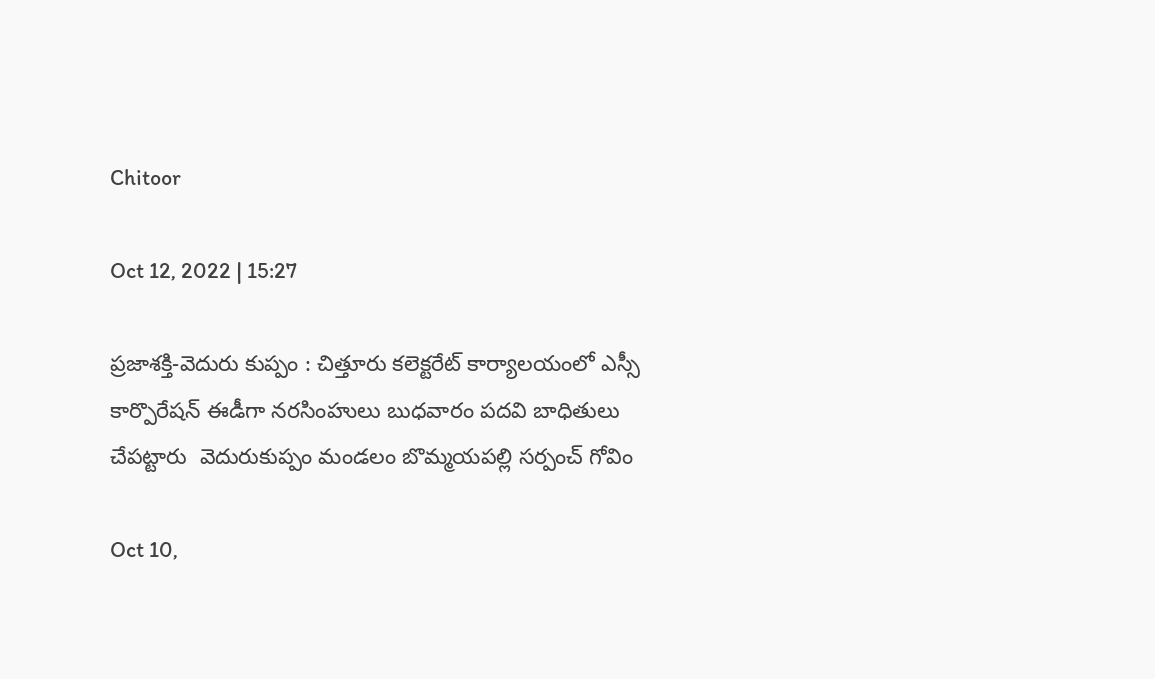Chitoor

Oct 12, 2022 | 15:27

ప్రజాశక్తి-వెదురు కుప్పం : చిత్తూరు కలెక్టరేట్ కార్యాలయంలో ఎస్సీ కార్పొరేషన్ ఈడీగా నరసింహులు బుధవారం పదవి బాధితులు చేపట్టారు  వెదురుకుప్పం మండలం బొమ్మయపల్లి సర్పంచ్ గోవిం

Oct 10,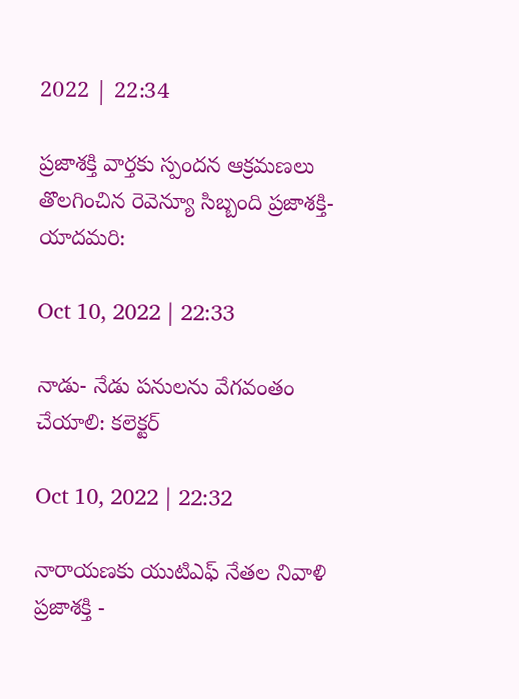2022 | 22:34

ప్రజాశక్తి వార్తకు స్పందన ఆక్రమణలు తొలగించిన రెవెన్యూ సిబ్బంది ప్రజాశక్తి- యాదమరి:

Oct 10, 2022 | 22:33

నాడు- నేడు పనులను వేగవంతం చేయాలి: కలెక్టర్‌

Oct 10, 2022 | 22:32

నారాయణకు యుటిఎఫ్‌ నేతల నివాళి ప్రజాశక్తి -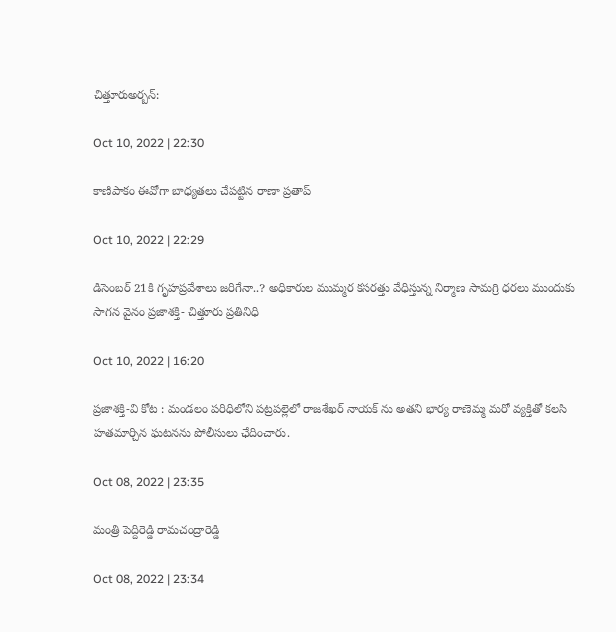చిత్తూరుఅర్బన్‌:

Oct 10, 2022 | 22:30

కాణిపాకం ఈవోగా బాధ్యతలు చేపట్టిన రాణా ప్రతాప్‌

Oct 10, 2022 | 22:29

డిసెంబర్‌ 21కి గృహప్రవేశాలు జరిగేనా..? అధికారుల ముమ్మర కసరత్తు వేధిస్తున్న నిర్మాణ సామగ్రి ధరలు ముందుకు సాగన వైనం ప్రజాశక్తి- చిత్తూరు ప్రతినిధి

Oct 10, 2022 | 16:20

ప్రజాశక్తి-వి కోట : మండలం పరిధిలోని పట్రపల్లెలో రాజశేఖర్ నాయక్ ను అతని భార్య రాణెమ్మ మరో వ్యక్తితో కలసి హతమార్చిన ఘటనను పోలీసులు ఛేదించారు.

Oct 08, 2022 | 23:35

మంత్రి పెద్దిరెడ్డి రామచంద్రారెడ్డి

Oct 08, 2022 | 23:34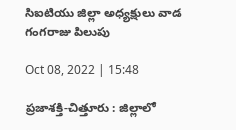సిఐటియు జిల్లా అధ్యక్షులు వాడ గంగరాజు పిలుపు

Oct 08, 2022 | 15:48

ప్రజాశక్తి-చిత్తూరు : జిల్లాలో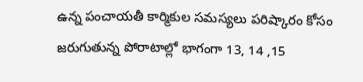ఉన్న పంచాయతీ కార్మికుల సమస్యలు పరిష్కారం కోసం జరుగుతున్న పోరాటాల్లో భాగంగా 13, 14 ,15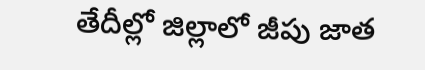తేదీల్లో జిల్లాలో జీపు జాత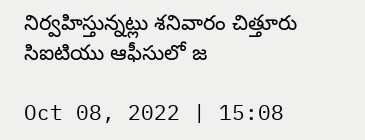నిర్వహిస్తున్నట్లు శనివారం చిత్తూరు సిఐటియు ఆఫీసులో జ

Oct 08, 2022 | 15:08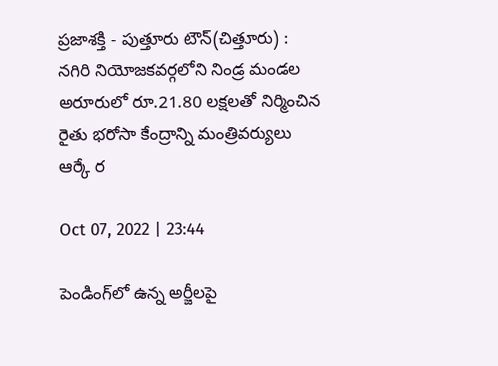ప్రజాశక్తి - పుత్తూరు టౌన్‌(చిత్తూరు) : నగిరి నియోజకవర్గలోని నిండ్ర మండల అరూరులో రూ.21.80 లక్షలతో నిర్మించిన రైతు భరోసా కేంద్రాన్ని మంత్రివర్యులు ఆర్కే ర

Oct 07, 2022 | 23:44

పెండింగ్‌లో ఉన్న అర్జీలపై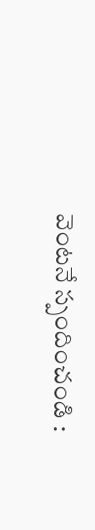వెంటనే స్పందించండి :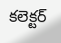కలెక్టర్‌